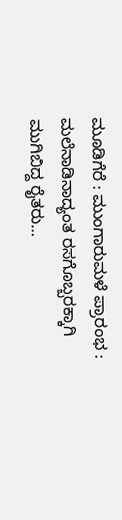ಮೂಡಿಗೆರೆ : ಮುಂಗಾರುಮಳೆ ಪ್ರಾರಂಭ : ಮಲೆನಾಡಿನಾದ್ಯಂತ ರಸಗೊಬ್ಬರಕ್ಕಾಗಿ ಮುಗಿಬಿದ್ದ ರೈತರು…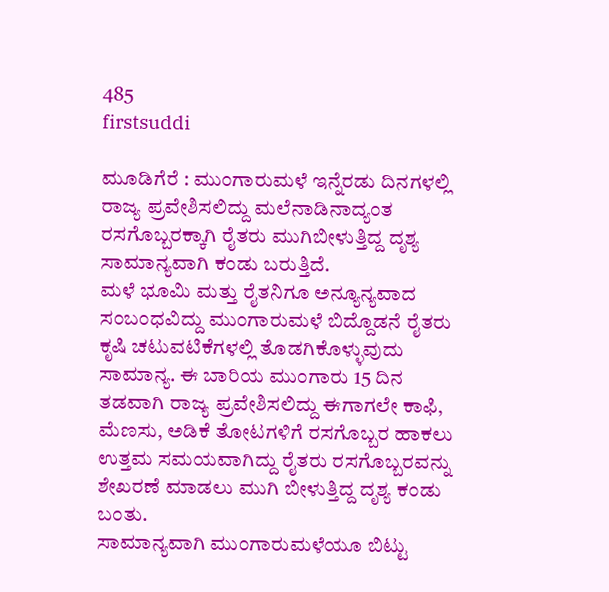485
firstsuddi

ಮೂಡಿಗೆರೆ : ಮುಂಗಾರುಮಳೆ ಇನ್ನೆರಡು ದಿನಗಳಲ್ಲಿ ರಾಜ್ಯ ಪ್ರವೇಶಿಸಲಿದ್ದು ಮಲೆನಾಡಿನಾದ್ಯಂತ ರಸಗೊಬ್ಬರಕ್ಕಾಗಿ ರೈತರು ಮುಗಿಬೀಳುತ್ತಿದ್ದ ದೃಶ್ಯ ಸಾಮಾನ್ಯವಾಗಿ ಕಂಡು ಬರುತ್ತಿದೆ.
ಮಳೆ ಭೂಮಿ ಮತ್ತು ರೈತನಿಗೂ ಅನ್ಯೂನ್ಯವಾದ ಸಂಬಂಧವಿದ್ದು ಮುಂಗಾರುಮಳೆ ಬಿದ್ದೊಡನೆ ರೈತರು ಕೃಷಿ ಚಟುವಟಿಕೆಗಳಲ್ಲಿ ತೊಡಗಿಕೊಳ್ಳುವುದು ಸಾಮಾನ್ಯ. ಈ ಬಾರಿಯ ಮುಂಗಾರು 15 ದಿನ ತಡವಾಗಿ ರಾಜ್ಯ ಪ್ರವೇಶಿಸಲಿದ್ದು ಈಗಾಗಲೇ ಕಾಫಿ, ಮೆಣಸು, ಅಡಿಕೆ ತೋಟಗಳಿಗೆ ರಸಗೊಬ್ಬರ ಹಾಕಲು ಉತ್ತಮ ಸಮಯವಾಗಿದ್ದು ರೈತರು ರಸಗೊಬ್ಬರವನ್ನು ಶೇಖರಣೆ ಮಾಡಲು ಮುಗಿ ಬೀಳುತ್ತಿದ್ದ ದೃಶ್ಯ ಕಂಡು ಬಂತು.
ಸಾಮಾನ್ಯವಾಗಿ ಮುಂಗಾರುಮಳೆಯೂ ಬಿಟ್ಟು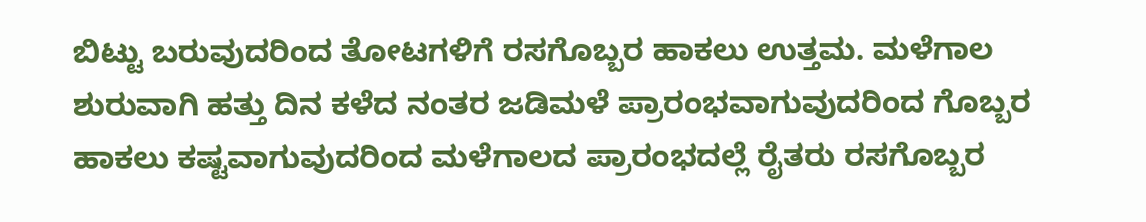ಬಿಟ್ಟು ಬರುವುದರಿಂದ ತೋಟಗಳಿಗೆ ರಸಗೊಬ್ಬರ ಹಾಕಲು ಉತ್ತಮ. ಮಳೆಗಾಲ ಶುರುವಾಗಿ ಹತ್ತು ದಿನ ಕಳೆದ ನಂತರ ಜಡಿಮಳೆ ಪ್ರಾರಂಭವಾಗುವುದರಿಂದ ಗೊಬ್ಬರ ಹಾಕಲು ಕಷ್ಟವಾಗುವುದರಿಂದ ಮಳೆಗಾಲದ ಪ್ರಾರಂಭದಲ್ಲೆ ರೈತರು ರಸಗೊಬ್ಬರ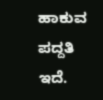ಹಾಕುವ ಪದ್ದತಿ ಇದೆ.